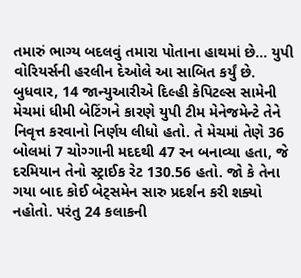તમારું ભાગ્ય બદલવું તમારા પોતાના હાથમાં છે… યુપી વોરિયર્સની હરલીન દેઓલે આ સાબિત કર્યું છે. બુધવાર, 14 જાન્યુઆરીએ દિલ્હી કેપિટલ્સ સામેની મેચમાં ધીમી બેટિંગને કારણે યુપી ટીમ મેનેજમેન્ટે તેને નિવૃત્ત કરવાનો નિર્ણય લીધો હતો. તે મેચમાં તેણે 36 બોલમાં 7 ચોગ્ગાની મદદથી 47 રન બનાવ્યા હતા, જે દરમિયાન તેનો સ્ટ્રાઈક રેટ 130.56 હતો. જો કે તેના ગયા બાદ કોઈ બેટ્સમેન સારુ પ્રદર્શન કરી શક્યો નહોતો. પરંતુ 24 કલાકની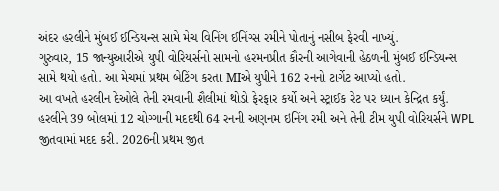અંદર હરલીને મુંબઈ ઈન્ડિયન્સ સામે મેચ વિનિંગ ઈનિંગ્સ રમીને પોતાનું નસીબ ફેરવી નાખ્યું.
ગુરુવાર, 15 જાન્યુઆરીએ યુપી વોરિયર્સનો સામનો હરમનપ્રીત કૌરની આગેવાની હેઠળની મુંબઈ ઈન્ડિયન્સ સામે થયો હતો. આ મેચમાં પ્રથમ બેટિંગ કરતા MIએ યુપીને 162 રનનો ટાર્ગેટ આપ્યો હતો.
આ વખતે હરલીન દેઓલે તેની રમવાની શૈલીમાં થોડો ફેરફાર કર્યો અને સ્ટ્રાઈક રેટ પર ધ્યાન કેન્દ્રિત કર્યું. હરલીને 39 બોલમાં 12 ચોગ્ગાની મદદથી 64 રનની અણનમ ઇનિંગ રમી અને તેની ટીમ યુપી વોરિયર્સને WPL જીતવામાં મદદ કરી. 2026ની પ્રથમ જીત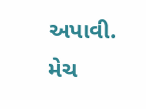અપાવી.
મેચ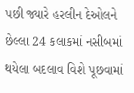પછી જ્યારે હરલીન દેઓલને છેલ્લા 24 કલાકમાં નસીબમાં થયેલા બદલાવ વિશે પૂછવામાં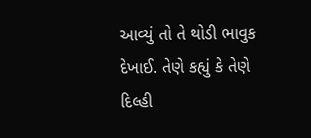આવ્યું તો તે થોડી ભાવુક દેખાઈ. તેણે કહ્યું કે તેણે દિલ્હી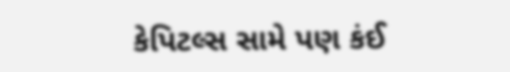કેપિટલ્સ સામે પણ કંઈ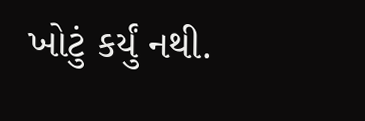ખોટું કર્યું નથી.